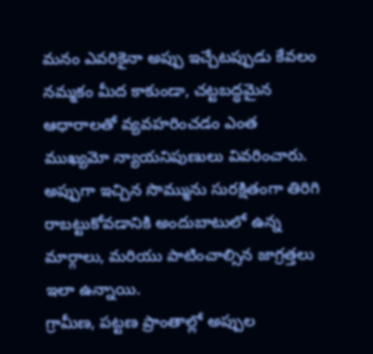మనం ఎవరికైనా అప్పు ఇచ్చేటప్పుడు కేవలం నమ్మకం మీద కాకుండా, చట్టబద్ధమైన ఆధారాలతో వ్యవహరించడం ఎంత ముఖ్యమో న్యాయనిపుణులు వివరించారు. అప్పుగా ఇచ్చిన సొమ్మును సురక్షితంగా తిరిగి రాబట్టుకోవడానికి అందుబాటులో ఉన్న మార్గాలు, మరియు పాటించాల్సిన జాగ్రత్తలు ఇలా ఉన్నాయి.
గ్రామీణ, పట్టణ ప్రాంతాల్లో అప్పుల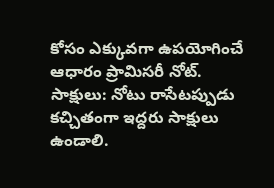కోసం ఎక్కువగా ఉపయోగించే ఆధారం ప్రామిసరీ నోట్.
సాక్షులు: నోటు రాసేటప్పుడు కచ్చితంగా ఇద్దరు సాక్షులు ఉండాలి.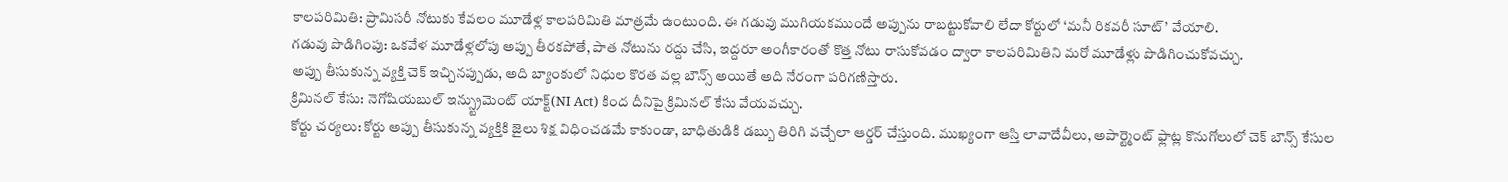కాలపరిమితి: ప్రామిసరీ నోటుకు కేవలం మూడేళ్ల కాలపరిమితి మాత్రమే ఉంటుంది. ఈ గడువు ముగియకముందే అప్పును రాబట్టుకోవాలి లేదా కోర్టులో ‘మనీ రికవరీ సూట్’ వేయాలి.
గడువు పొడిగింపు: ఒకవేళ మూడేళ్లలోపు అప్పు తీరకపోతే, పాత నోటును రద్దు చేసి, ఇద్దరూ అంగీకారంతో కొత్త నోటు రాసుకోవడం ద్వారా కాలపరిమితిని మరో మూడేళ్లు పొడిగించుకోవచ్చు.
అప్పు తీసుకున్న వ్యక్తి చెక్ ఇచ్చినప్పుడు, అది బ్యాంకులో నిధుల కొరత వల్ల బౌన్స్ అయితే అది నేరంగా పరిగణిస్తారు.
క్రిమినల్ కేసు: నెగోషియబుల్ ఇన్స్ట్రుమెంట్ యాక్ట్(NI Act) కింద దీనిపై క్రిమినల్ కేసు వేయవచ్చు.
కోర్టు చర్యలు: కోర్టు అప్పు తీసుకున్న వ్యక్తికి జైలు శిక్ష విధించడమే కాకుండా, బాధితుడికి డబ్బు తిరిగి వచ్చేలా ఆర్డర్ చేస్తుంది. ముఖ్యంగా ఆస్తి లావాదేవీలు, అపార్ట్మెంట్ ఫ్లాట్ల కొనుగోలులో చెక్ బౌన్స్ కేసుల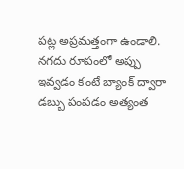పట్ల అప్రమత్తంగా ఉండాలి.
నగదు రూపంలో అప్పు ఇవ్వడం కంటే బ్యాంక్ ద్వారా డబ్బు పంపడం అత్యంత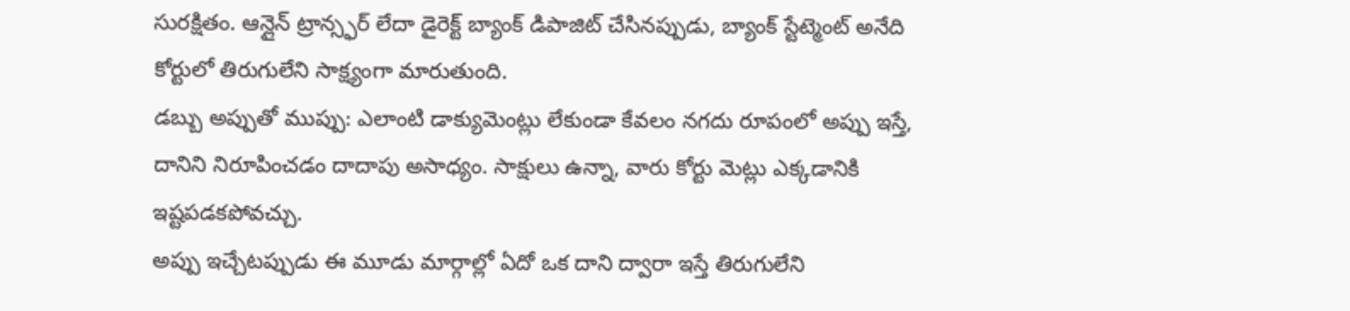సురక్షితం. ఆన్లైన్ ట్రాన్స్ఫర్ లేదా డైరెక్ట్ బ్యాంక్ డిపాజిట్ చేసినప్పుడు, బ్యాంక్ స్టేట్మెంట్ అనేది కోర్టులో తిరుగులేని సాక్ష్యంగా మారుతుంది.
డబ్బు అప్పుతో ముప్పు: ఎలాంటి డాక్యుమెంట్లు లేకుండా కేవలం నగదు రూపంలో అప్పు ఇస్తే, దానిని నిరూపించడం దాదాపు అసాధ్యం. సాక్షులు ఉన్నా, వారు కోర్టు మెట్లు ఎక్కడానికి ఇష్టపడకపోవచ్చు.
అప్పు ఇచ్చేటప్పుడు ఈ మూడు మార్గాల్లో ఏదో ఒక దాని ద్వారా ఇస్తే తిరుగులేని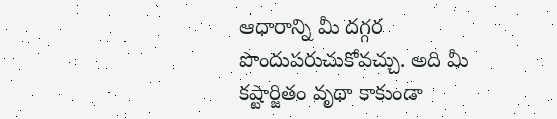ఆధారాన్ని మీ దగ్గర పొందుపరుచుకోవచ్చు. అది మీ కష్టార్జితం వృథా కాకుండా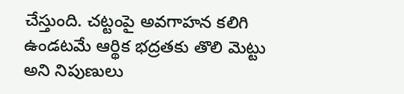చేస్తుంది. చట్టంపై అవగాహన కలిగి ఉండటమే ఆర్థిక భద్రతకు తొలి మెట్టు అని నిపుణులు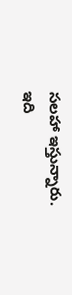సలహా ఇస్తున్నారు.
ఇది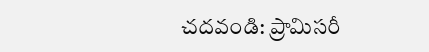చదవండి: ప్రామిసరీ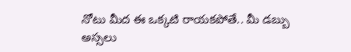నోటు మీద ఈ ఒక్కటి రాయకపోతే.. మీ డబ్బు అస్సలు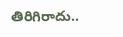తిరిగిరాదు..